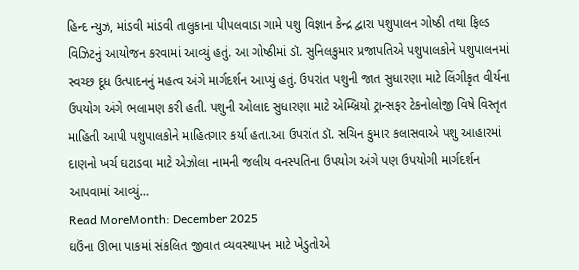હિન્દ ન્યુઝ, માંડવી માંડવી તાલુકાના પીપલવાડા ગામે પશુ વિજ્ઞાન કેન્દ્ર દ્વારા પશુપાલન ગોષ્ઠી તથા ફિલ્ડ વિઝિટનું આયોજન કરવામાં આવ્યું હતું. આ ગોષ્ઠીમાં ડૉ. સુનિલકુમાર પ્રજાપતિએ પશુપાલકોને પશુપાલનમાં સ્વચ્છ દૂધ ઉત્પાદનનું મહત્વ અંગે માર્ગદર્શન આપ્યું હતું. ઉપરાંત પશુની જાત સુધારણા માટે લિંગીકૃત વીર્યના ઉપયોગ અંગે ભલામણ કરી હતી. પશુની ઓલાદ સુધારણા માટે એમ્બ્રિયો ટ્રાન્સફર ટેકનોલોજી વિષે વિસ્તૃત માહિતી આપી પશુપાલકોને માહિતગાર કર્યા હતા.આ ઉપરાંત ડૉ. સચિન કુમાર કલાસવાએ પશુ આહારમાં દાણનો ખર્ચ ઘટાડવા માટે એઝોલા નામની જલીય વનસ્પતિના ઉપયોગ અંગે પણ ઉપયોગી માર્ગદર્શન આપવામાં આવ્યું…
Read MoreMonth: December 2025
ઘઉંના ઊભા પાકમાં સંકલિત જીવાત વ્યવસ્થાપન માટે ખેડુતોએ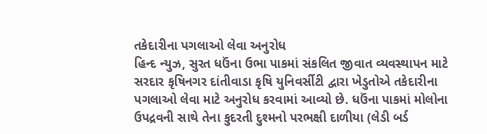તકેદારીના પગલાઓ લેવા અનુરોધ
હિન્દ ન્યુઝ, સુરત ધઉંના ઉભા પાકમાં સંકલિત જીવાત વ્યવસ્થાપન માટે સરદાર કૃષિનગર દાંતીવાડા કૃષિ યુનિવર્સીટી દ્વારા ખેડુતોએ તકેદારીના પગલાઓ લેવા માટે અનુરોધ કરવામાં આવ્યો છે. ધઉંના પાકમાં મોલોના ઉપદ્રવની સાથે તેના કુદરતી દુશ્મનો પરભક્ષી દાળીયા (લેડી બર્ડ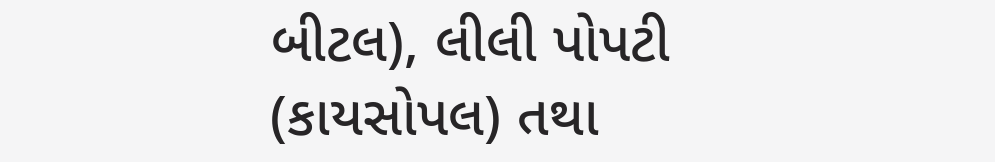બીટલ), લીલી પોપટી (કાયસોપલ) તથા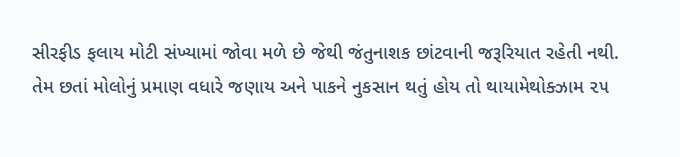સીરફીડ ફલાય મોટી સંખ્યામાં જોવા મળે છે જેથી જંતુનાશક છાંટવાની જરૂરિયાત રહેતી નથી. તેમ છતાં મોલોનું પ્રમાણ વધારે જણાય અને પાકને નુકસાન થતું હોય તો થાયામેથોક્ઝામ ૨૫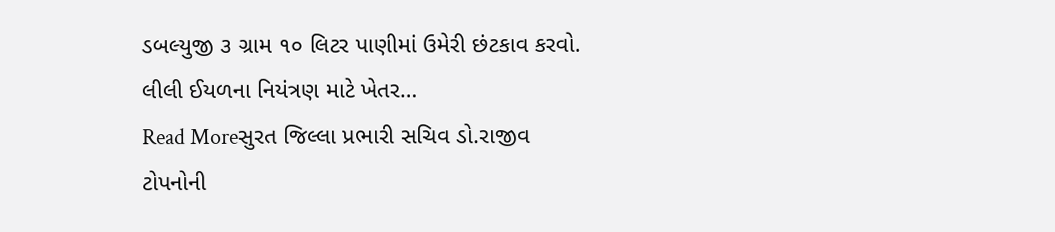ડબલ્યુજી ૩ ગ્રામ ૧૦ લિટર પાણીમાં ઉમેરી છંટકાવ કરવો. લીલી ઈયળના નિયંત્રણ માટે ખેતર…
Read Moreસુરત જિલ્લા પ્રભારી સચિવ ડો.રાજીવ ટોપનોની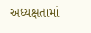અધ્યક્ષતામાં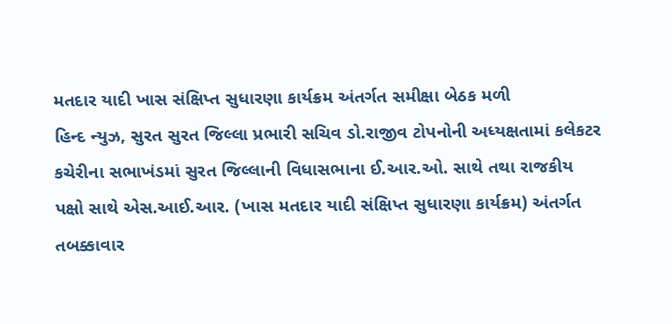મતદાર યાદી ખાસ સંક્ષિપ્ત સુધારણા કાર્યક્રમ અંતર્ગત સમીક્ષા બેઠક મળી
હિન્દ ન્યુઝ, સુરત સુરત જિલ્લા પ્રભારી સચિવ ડો.રાજીવ ટોપનોની અધ્યક્ષતામાં કલેકટર કચેરીના સભાખંડમાં સુરત જિલ્લાની વિધાસભાના ઈ.આર.ઓ. સાથે તથા રાજકીય પક્ષો સાથે એસ.આઈ.આર. (ખાસ મતદાર યાદી સંક્ષિપ્ત સુધારણા કાર્યક્રમ) અંતર્ગત તબક્કાવાર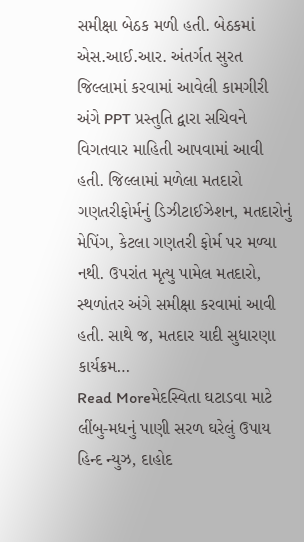સમીક્ષા બેઠક મળી હતી. બેઠકમાં એસ.આઈ.આર. અંતર્ગત સુરત જિલ્લામાં કરવામાં આવેલી કામગીરી અંગે PPT પ્રસ્તુતિ દ્વારા સચિવને વિગતવાર માહિતી આપવામાં આવી હતી. જિલ્લામાં મળેલા મતદારો ગણતરીફોર્મનું ડિઝીટાઈઝેશન, મતદારોનું મેપિંગ, કેટલા ગણતરી ફોર્મ પર મળ્યા નથી. ઉપરાંત મૃત્યુ પામેલ મતદારો, સ્થળાંતર અંગે સમીક્ષા કરવામાં આવી હતી. સાથે જ, મતદાર યાદી સુધારણા કાર્યક્રમ…
Read Moreમેદસ્વિતા ઘટાડવા માટે લીંબુ-મધનું પાણી સરળ ઘરેલું ઉપાય
હિન્દ ન્યુઝ, દાહોદ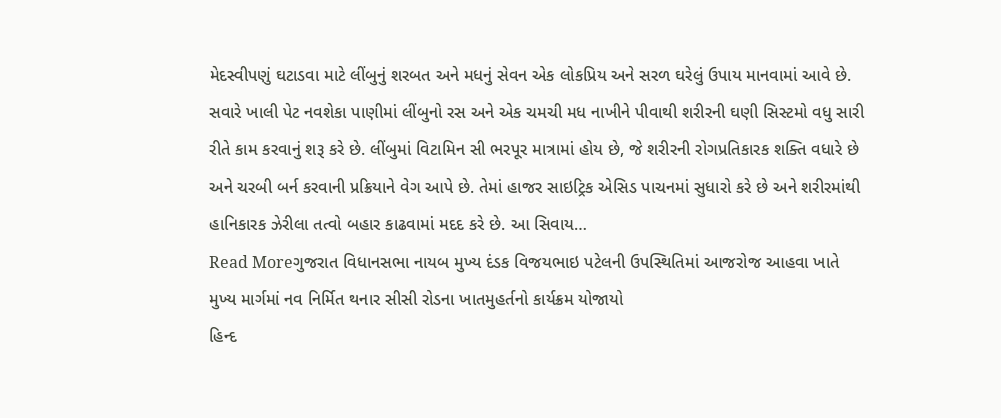મેદસ્વીપણું ઘટાડવા માટે લીંબુનું શરબત અને મધનું સેવન એક લોકપ્રિય અને સરળ ઘરેલું ઉપાય માનવામાં આવે છે. સવારે ખાલી પેટ નવશેકા પાણીમાં લીંબુનો રસ અને એક ચમચી મધ નાખીને પીવાથી શરીરની ઘણી સિસ્ટમો વધુ સારી રીતે કામ કરવાનું શરૂ કરે છે. લીંબુમાં વિટામિન સી ભરપૂર માત્રામાં હોય છે, જે શરીરની રોગપ્રતિકારક શક્તિ વધારે છે અને ચરબી બર્ન કરવાની પ્રક્રિયાને વેગ આપે છે. તેમાં હાજર સાઇટ્રિક એસિડ પાચનમાં સુધારો કરે છે અને શરીરમાંથી હાનિકારક ઝેરીલા તત્વો બહાર કાઢવામાં મદદ કરે છે. આ સિવાય…
Read Moreગુજરાત વિધાનસભા નાયબ મુખ્ય દંડક વિજયભાઇ પટેલની ઉપસ્થિતિમાં આજરોજ આહવા ખાતે મુખ્ય માર્ગમાં નવ નિર્મિત થનાર સીસી રોડના ખાતમુહર્તનો કાર્યક્રમ યોજાયો
હિન્દ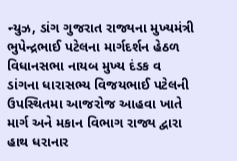ન્યુઝ, ડાંગ ગુજરાત રાજ્યના મુખ્યમંત્રી ભુપેન્દ્રભાઈ પટેલના માર્ગદર્શન હેઠળ વિધાનસભા નાયબ મુખ્ય દંડક વ ડાંગના ધારાસભ્ય વિજયભાઈ પટેલની ઉપસ્થિતમા આજરોજ આહવા ખાતે માર્ગ અને મકાન વિભાગ રાજ્ય દ્વારા હાથ ધરાનાર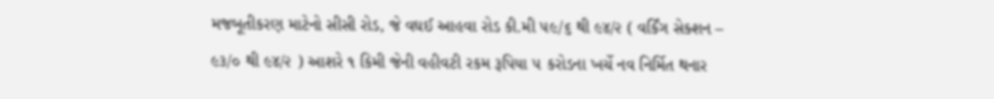મજબૂતીકરણ માટેનો સીસી રોડ, જે વઘઈ આહવા રોડ કી.મી ૫૯/૬ થી ૯૪/૨ ( વર્કિંગ સેક્શન – ૯૩/૦ થી ૯૪/૨ ) આશરે ૧ કિમી જેની વહીવટી રકમ રૂપિયા ૫ કરોડના ખર્ચે નવ નિર્મિત થનાર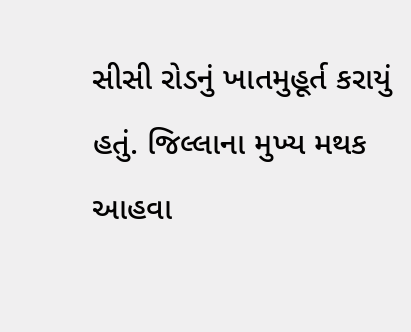સીસી રોડનું ખાતમુહૂર્ત કરાયું હતું. જિલ્લાના મુખ્ય મથક આહવા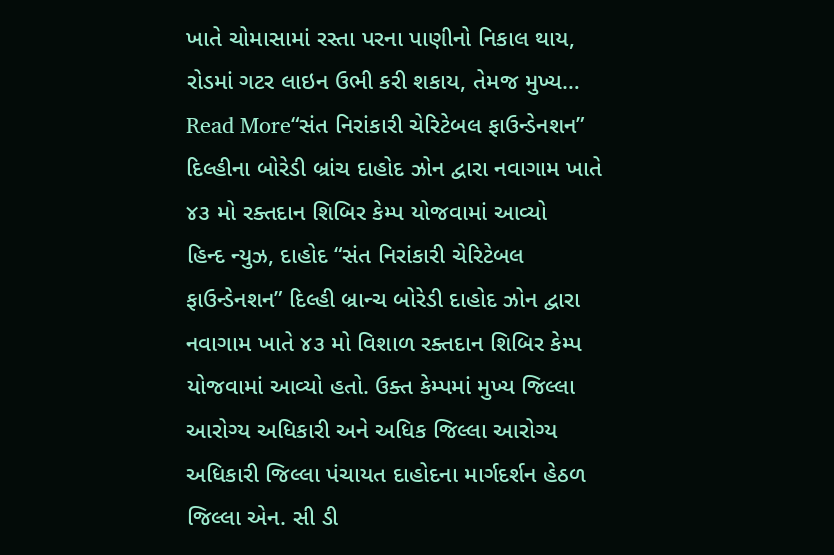ખાતે ચોમાસામાં રસ્તા પરના પાણીનો નિકાલ થાય, રોડમાં ગટર લાઇન ઉભી કરી શકાય, તેમજ મુખ્ય…
Read More“સંત નિરાંકારી ચેરિટેબલ ફાઉન્ડેનશન” દિલ્હીના બોરેડી બ્રાંચ દાહોદ ઝોન દ્વારા નવાગામ ખાતે ૪૩ મો રક્તદાન શિબિર કેમ્પ યોજવામાં આવ્યો
હિન્દ ન્યુઝ, દાહોદ “સંત નિરાંકારી ચેરિટેબલ ફાઉન્ડેનશન” દિલ્હી બ્રાન્ચ બોરેડી દાહોદ ઝોન દ્વારા નવાગામ ખાતે ૪૩ મો વિશાળ રક્તદાન શિબિર કેમ્પ યોજવામાં આવ્યો હતો. ઉક્ત કેમ્પમાં મુખ્ય જિલ્લા આરોગ્ય અધિકારી અને અધિક જિલ્લા આરોગ્ય અધિકારી જિલ્લા પંચાયત દાહોદના માર્ગદર્શન હેઠળ જિલ્લા એન. સી ડી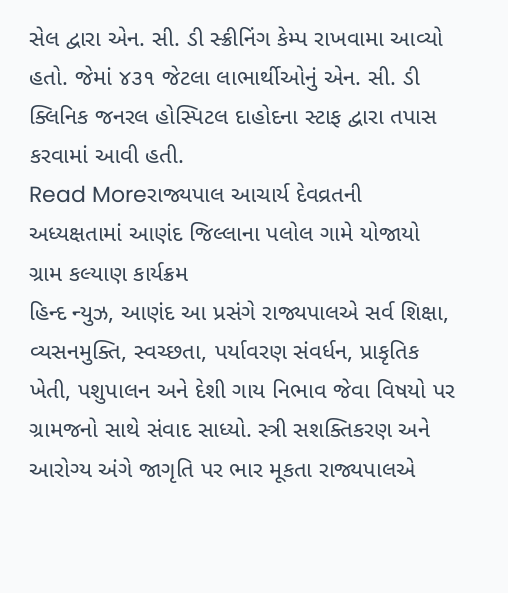સેલ દ્વારા એન. સી. ડી સ્ક્રીનિંગ કેમ્પ રાખવામા આવ્યો હતો. જેમાં ૪૩૧ જેટલા લાભાર્થીઓનું એન. સી. ડી ક્લિનિક જનરલ હોસ્પિટલ દાહોદના સ્ટાફ દ્વારા તપાસ કરવામાં આવી હતી.
Read Moreરાજ્યપાલ આચાર્ય દેવવ્રતની અધ્યક્ષતામાં આણંદ જિલ્લાના પલોલ ગામે યોજાયો ગ્રામ કલ્યાણ કાર્યક્રમ
હિન્દ ન્યુઝ, આણંદ આ પ્રસંગે રાજ્યપાલએ સર્વ શિક્ષા, વ્યસનમુક્તિ, સ્વચ્છતા, પર્યાવરણ સંવર્ધન, પ્રાકૃતિક ખેતી, પશુપાલન અને દેશી ગાય નિભાવ જેવા વિષયો પર ગ્રામજનો સાથે સંવાદ સાધ્યો. સ્ત્રી સશક્તિકરણ અને આરોગ્ય અંગે જાગૃતિ પર ભાર મૂકતા રાજ્યપાલએ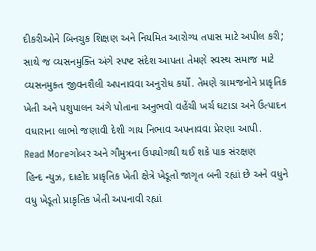દીકરીઓને બિનચુક શિક્ષણ અને નિયમિત આરોગ્ય તપાસ માટે અપીલ કરી; સાથે જ વ્યસનમુક્તિ અંગે સ્પષ્ટ સંદેશ આપતા તેમણે સ્વસ્થ સમાજ માટે વ્યસનમુક્ત જીવનશૈલી અપનાવવા અનુરોધ કર્યો. તેમણે ગ્રામજનોને પ્રાકૃતિક ખેતી અને પશુપાલન અંગે પોતાના અનુભવો વહેંચી ખર્ચ ઘટાડા અને ઉત્પાદન વધારાના લાભો જણાવી દેશી ગાય નિભાવ અપનાવવા પ્રેરણા આપી.
Read Moreગોબર અને ગૌમુત્રના ઉપયોગથી થઈ શકે પાક સંરક્ષણ
હિન્દ ન્યુઝ, દાહોદ પ્રાકૃતિક ખેતી ક્ષેત્રે ખેડૂતો જાગૃત બની રહ્યાં છે અને વધુને વધુ ખેડૂતો પ્રાકૃતિક ખેતી અપનાવી રહ્યાં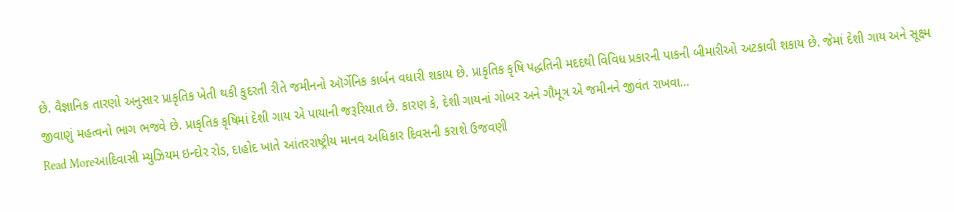છે. વૈજ્ઞાનિક તારણો અનુસાર પ્રાકૃતિક ખેતી થકી કુદરતી રીતે જમીનનો ઑર્ગેનિક કાર્બન વધારી શકાય છે. પ્રાકૃતિક કૃષિ પદ્ધતિની મદદથી વિવિધ પ્રકારની પાકની બીમારીઓ અટકાવી શકાય છે. જેમાં દેશી ગાય અને સૂક્ષ્મ જીવાણું મહત્વનો ભાગ ભજવે છે. પ્રાકૃતિક કૃષિમાં દેશી ગાય એ પાયાની જરૂરિયાત છે. કારણ કે, દેશી ગાયનાં ગોબર અને ગૌમૂત્ર એ જમીનને જીવંત રાખવા…
Read Moreઆદિવાસી મ્યુઝિયમ ઇન્દોર રોડ, દાહોદ ખાતે આંતરરાષ્ટ્રીય માનવ અધિકાર દિવસની કરાશે ઉજવણી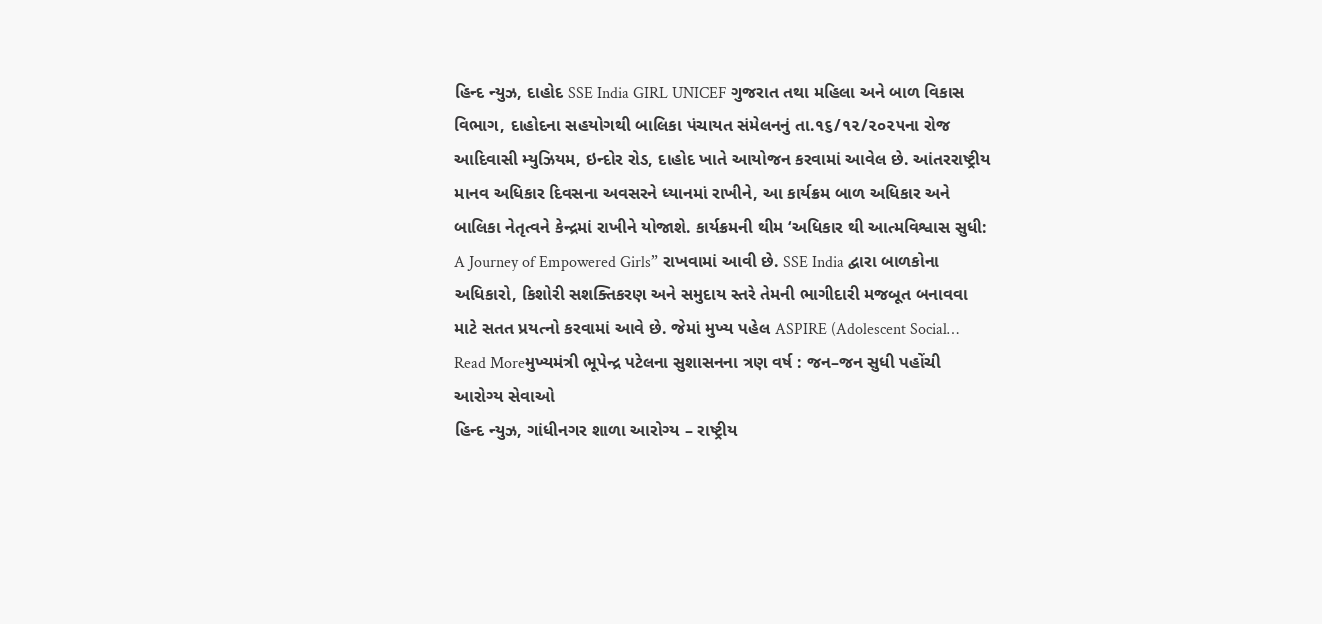હિન્દ ન્યુઝ, દાહોદ SSE India GIRL UNICEF ગુજરાત તથા મહિલા અને બાળ વિકાસ વિભાગ, દાહોદના સહયોગથી બાલિકા પંચાયત સંમેલનનું તા.૧૬/૧૨/૨૦૨૫ના રોજ આદિવાસી મ્યુઝિયમ, ઇન્દોર રોડ, દાહોદ ખાતે આયોજન કરવામાં આવેલ છે. આંતરરાષ્ટ્રીય માનવ અધિકાર દિવસના અવસરને ધ્યાનમાં રાખીને, આ કાર્યક્રમ બાળ અધિકાર અને બાલિકા નેતૃત્વને કેન્દ્રમાં રાખીને યોજાશે. કાર્યક્રમની થીમ ‘અધિકાર થી આત્મવિશ્વાસ સુધી: A Journey of Empowered Girls” રાખવામાં આવી છે. SSE India દ્વારા બાળકોના અધિકારો, કિશોરી સશક્તિકરણ અને સમુદાય સ્તરે તેમની ભાગીદારી મજબૂત બનાવવા માટે સતત પ્રયત્નો કરવામાં આવે છે. જેમાં મુખ્ય પહેલ ASPIRE (Adolescent Social…
Read Moreમુખ્યમંત્રી ભૂપેન્દ્ર પટેલના સુશાસનના ત્રણ વર્ષ : જન–જન સુધી પહોંચી આરોગ્ય સેવાઓ
હિન્દ ન્યુઝ, ગાંધીનગર શાળા આરોગ્ય – રાષ્ટ્રીય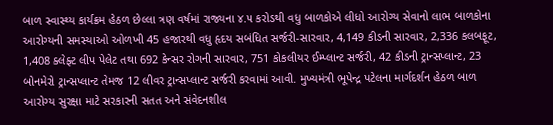બાળ સ્વાસ્થ્ય કાર્યક્રમ હેઠળ છેલ્લા ત્રણ વર્ષમાં રાજ્યના ૪.૫ કરોડથી વધુ બાળકોએ લીધો આરોગ્ય સેવાનો લાભ બાળકોના આરોગ્યની સમસ્યાઓ ઓળખી 45 હજારથી વધુ હૃદય સબંધિત સર્જરી-સારવાર, 4,149 કીડની સારવાર, 2,336 કલબફૂટ, 1,408 ક્લેફ્ટ લીપ પેલેટ તથા 692 કેન્સર રોગની સારવાર, 751 કોકલીયર ઈમ્પ્લાન્ટ સર્જરી, 42 કીડની ટ્રાન્સપ્લાન્ટ, 23 બોનમેરો ટ્રાન્સપ્લાન્ટ તેમજ 12 લીવર ટ્રાન્સપ્લાન્ટ સર્જરી કરવામાં આવી. મુખ્યમંત્રી ભૂપેન્દ્ર પટેલના માર્ગદર્શન હેઠળ બાળ આરોગ્ય સુરક્ષા માટે સરકારની સતત અને સંવેદનશીલ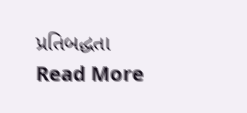પ્રતિબદ્ધતા
Read More